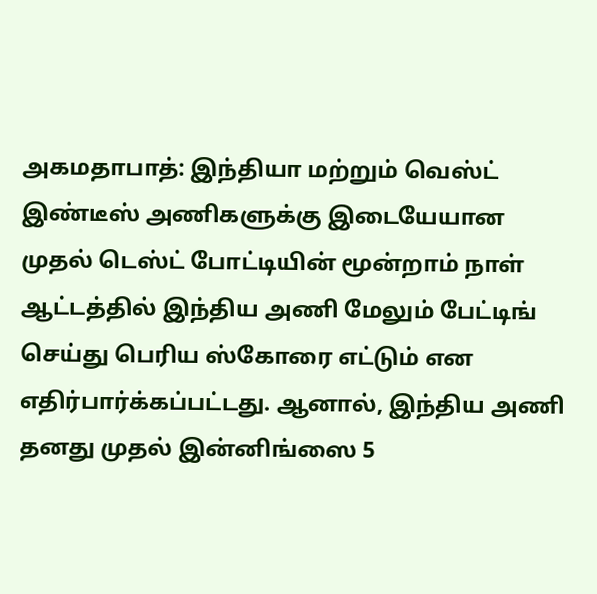அகமதாபாத்: இந்தியா மற்றும் வெஸ்ட் இண்டீஸ் அணிகளுக்கு இடையேயான முதல் டெஸ்ட் போட்டியின் மூன்றாம் நாள் ஆட்டத்தில் இந்திய அணி மேலும் பேட்டிங் செய்து பெரிய ஸ்கோரை எட்டும் என எதிர்பார்க்கப்பட்டது. ஆனால், இந்திய அணி தனது முதல் இன்னிங்ஸை 5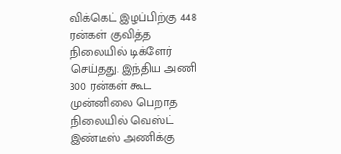விக்கெட் இழப்பிற்கு 448 ரன்கள் குவித்த நிலையில் டிக்ளேர் செய்தது. இந்திய அணி 300 ரன்கள் கூட முன்னிலை பெறாத நிலையில் வெஸ்ட் இண்டீஸ் அணிக்கு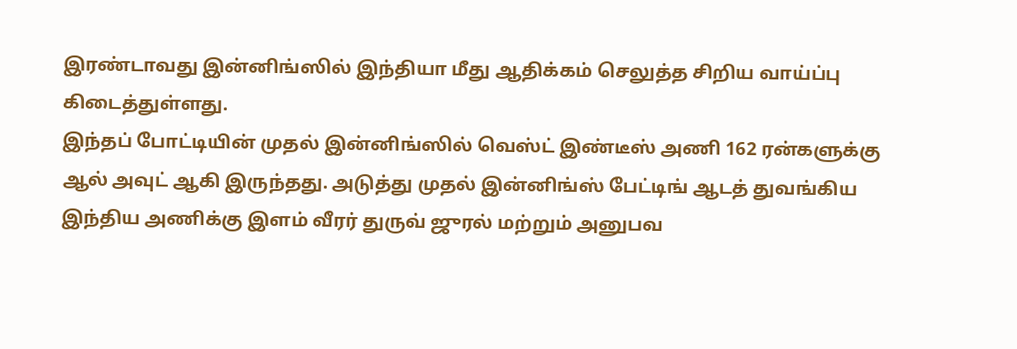இரண்டாவது இன்னிங்ஸில் இந்தியா மீது ஆதிக்கம் செலுத்த சிறிய வாய்ப்பு கிடைத்துள்ளது.
இந்தப் போட்டியின் முதல் இன்னிங்ஸில் வெஸ்ட் இண்டீஸ் அணி 162 ரன்களுக்கு ஆல் அவுட் ஆகி இருந்தது. அடுத்து முதல் இன்னிங்ஸ் பேட்டிங் ஆடத் துவங்கிய இந்திய அணிக்கு இளம் வீரர் துருவ் ஜுரல் மற்றும் அனுபவ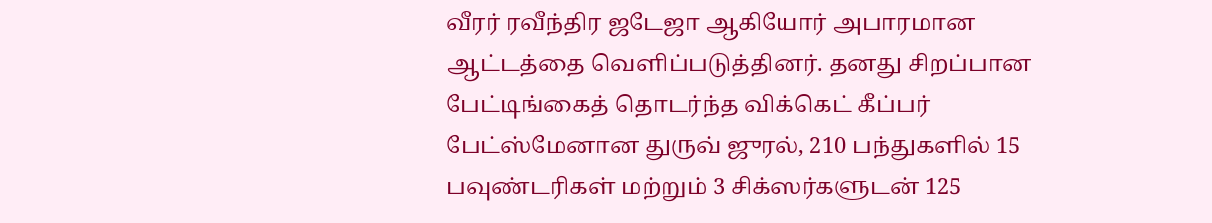வீரர் ரவீந்திர ஜடேஜா ஆகியோர் அபாரமான ஆட்டத்தை வெளிப்படுத்தினர். தனது சிறப்பான பேட்டிங்கைத் தொடர்ந்த விக்கெட் கீப்பர் பேட்ஸ்மேனான துருவ் ஜுரல், 210 பந்துகளில் 15 பவுண்டரிகள் மற்றும் 3 சிக்ஸர்களுடன் 125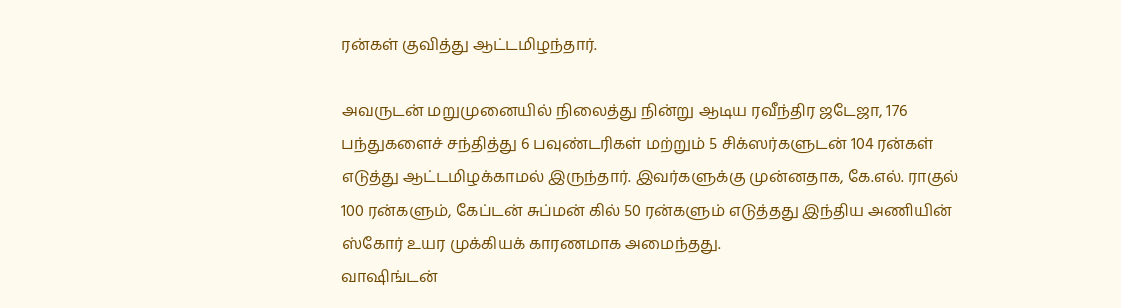ரன்கள் குவித்து ஆட்டமிழந்தார்.

அவருடன் மறுமுனையில் நிலைத்து நின்று ஆடிய ரவீந்திர ஜடேஜா, 176 பந்துகளைச் சந்தித்து 6 பவுண்டரிகள் மற்றும் 5 சிக்ஸர்களுடன் 104 ரன்கள் எடுத்து ஆட்டமிழக்காமல் இருந்தார். இவர்களுக்கு முன்னதாக, கே.எல். ராகுல் 100 ரன்களும், கேப்டன் சுப்மன் கில் 50 ரன்களும் எடுத்தது இந்திய அணியின் ஸ்கோர் உயர முக்கியக் காரணமாக அமைந்தது.
வாஷிங்டன்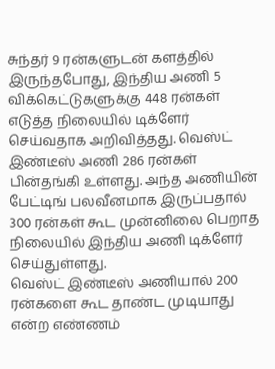சுந்தர் 9 ரன்களுடன் களத்தில் இருந்தபோது, இந்திய அணி 5 விக்கெட்டுகளுக்கு 448 ரன்கள் எடுத்த நிலையில் டிக்ளேர் செய்வதாக அறிவித்தது. வெஸ்ட் இண்டீஸ் அணி 286 ரன்கள் பின்தங்கி உள்ளது. அந்த அணியின் பேட்டிங் பலவீனமாக இருப்பதால் 300 ரன்கள் கூட முன்னிலை பெறாத நிலையில் இந்திய அணி டிக்ளேர் செய்துள்ளது.
வெஸ்ட் இண்டீஸ் அணியால் 200 ரன்களை கூட தாண்ட முடியாது என்ற எண்ணம்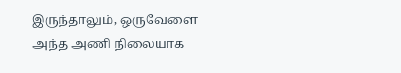இருந்தாலும், ஒருவேளை அந்த அணி நிலையாக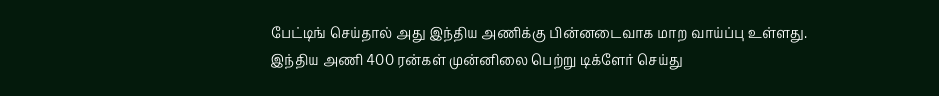பேட்டிங் செய்தால் அது இந்திய அணிக்கு பின்னடைவாக மாற வாய்ப்பு உள்ளது. இந்திய அணி 400 ரன்கள் முன்னிலை பெற்று டிக்ளேர் செய்து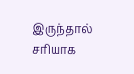இருந்தால் சரியாக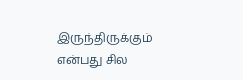இருந்திருக்கும் என்பது சில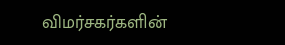விமர்சகர்களின்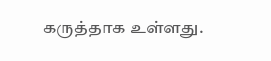கருத்தாக உள்ளது.